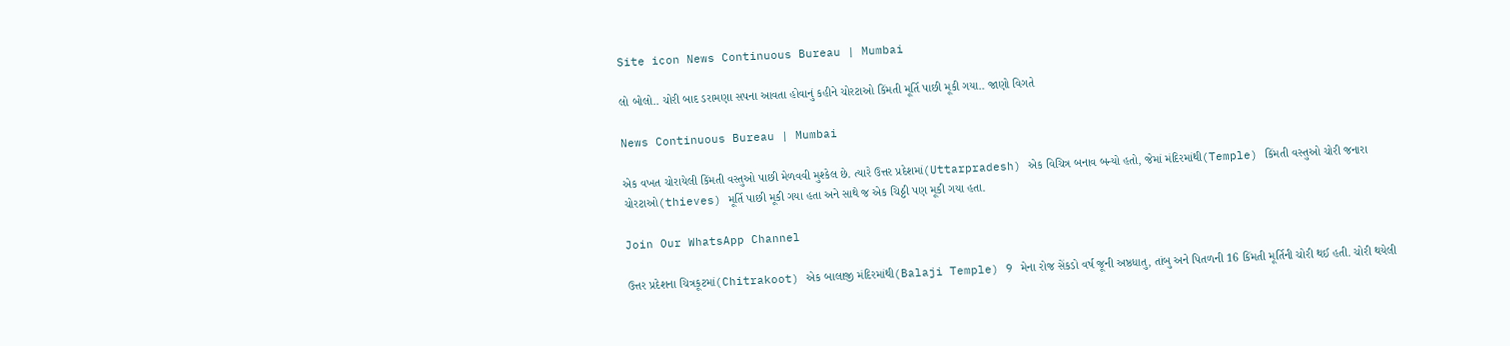Site icon News Continuous Bureau | Mumbai

લો બોલો.. ચોરી બાદ ડરામણા સપના આવતા હોવાનું કહીને ચોરટાઓ કિંમતી મૂર્તિ પાછી મૂકી ગયા.. જાણો વિગતે

News Continuous Bureau | Mumbai

એક વખત ચોરાયેલી કિંમતી વસ્તુઓ પાછી મેળવવી મુશ્કેલ છે. ત્યારે ઉત્તર પ્રદેશમાં(Uttarpradesh) એક વિચિત્ર બનાવ બન્યો હતો, જેમાં મંદિરમાંથી(Temple) કિંમતી વસ્તુઓ ચોરી જનારા ચોરટાઓ(thieves) મૂર્તિ પાછી મૂકી ગયા હતા અને સાથે જ એક ચિઠ્ઠી પણ મૂકી ગયા હતા.

Join Our WhatsApp Channel

ઉત્તર પ્રદેશના ચિત્રકૂટમાં(Chitrakoot) એક બાલાજી મંદિરમાંથી(Balaji Temple) 9 મેના રોજ સેંકડો વર્ષ જૂની અષ્ઠધાતુ, તાંબુ અને પિતળની 16 કિંમતી મૂર્તિની ચોરી થઈ હતી. ચોરી થયેલી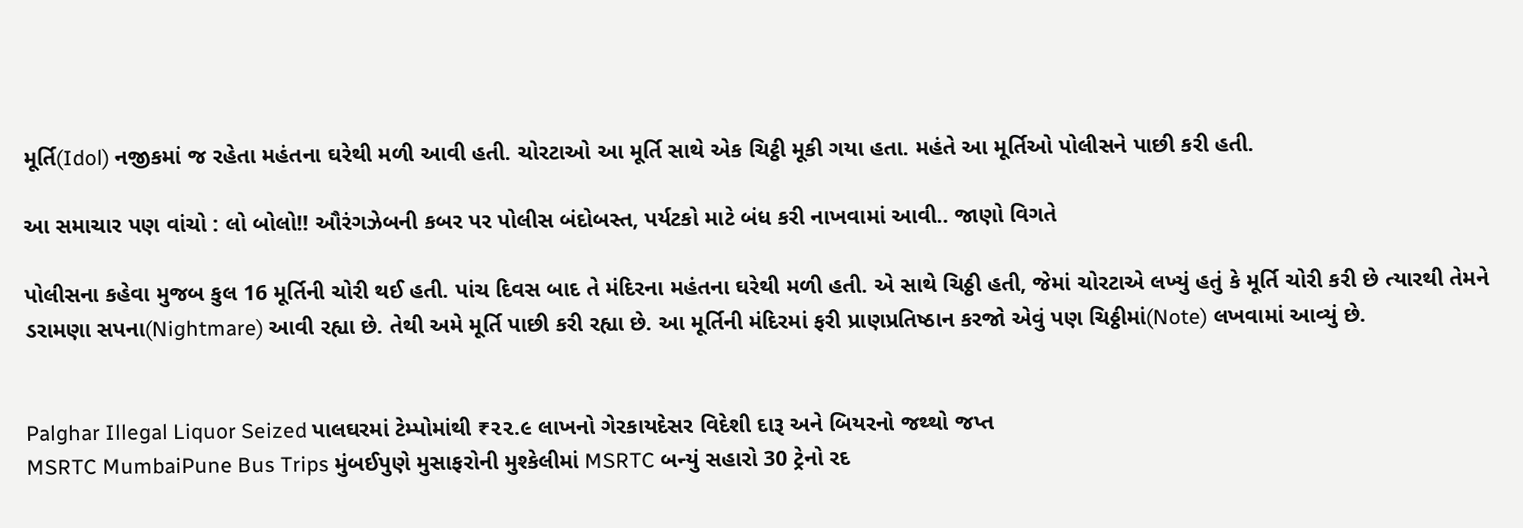મૂર્તિ(Idol) નજીકમાં જ રહેતા મહંતના ઘરેથી મળી આવી હતી. ચોરટાઓ આ મૂર્તિ સાથે એક ચિટ્ઠી મૂકી ગયા હતા. મહંતે આ મૂર્તિઓ પોલીસને પાછી કરી હતી.

આ સમાચાર પણ વાંચો : લો બોલો!! ઔરંગઝેબની કબર પર પોલીસ બંદોબસ્ત, પર્યટકો માટે બંધ કરી નાખવામાં આવી.. જાણો વિગતે

પોલીસના કહેવા મુજબ કુલ 16 મૂર્તિની ચોરી થઈ હતી. પાંચ દિવસ બાદ તે મંદિરના મહંતના ઘરેથી મળી હતી. એ સાથે ચિઠ્ઠી હતી, જેમાં ચોરટાએ લખ્યું હતું કે મૂર્તિ ચોરી કરી છે ત્યારથી તેમને ડરામણા સપના(Nightmare) આવી રહ્યા છે. તેથી અમે મૂર્તિ પાછી કરી રહ્યા છે. આ મૂર્તિની મંદિરમાં ફરી પ્રાણપ્રતિષ્ઠાન કરજો એવું પણ ચિઠ્ઠીમાં(Note) લખવામાં આવ્યું છે.


Palghar Illegal Liquor Seized પાલઘરમાં ટેમ્પોમાંથી ₹૨૨.૯ લાખનો ગેરકાયદેસર વિદેશી દારૂ અને બિયરનો જથ્થો જપ્ત
MSRTC MumbaiPune Bus Trips મુંબઈપુણે મુસાફરોની મુશ્કેલીમાં MSRTC બન્યું સહારો 30 ટ્રેનો રદ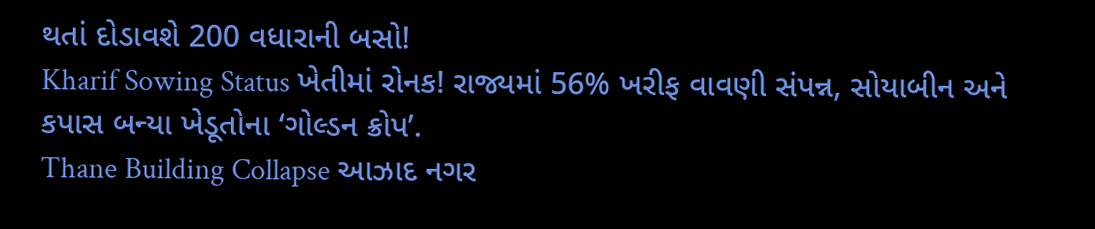થતાં દોડાવશે 200 વધારાની બસો!
Kharif Sowing Status ખેતીમાં રોનક! રાજ્યમાં 56% ખરીફ વાવણી સંપન્ન, સોયાબીન અને કપાસ બન્યા ખેડૂતોના ‘ગોલ્ડન ક્રોપ’.
Thane Building Collapse આઝાદ નગર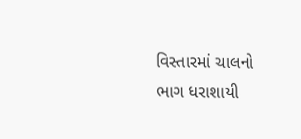વિસ્તારમાં ચાલનો ભાગ ધરાશાયી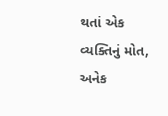થતાં એક વ્યક્તિનું મોત, અનેક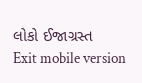લોકો ઈજાગ્રસ્ત
Exit mobile version